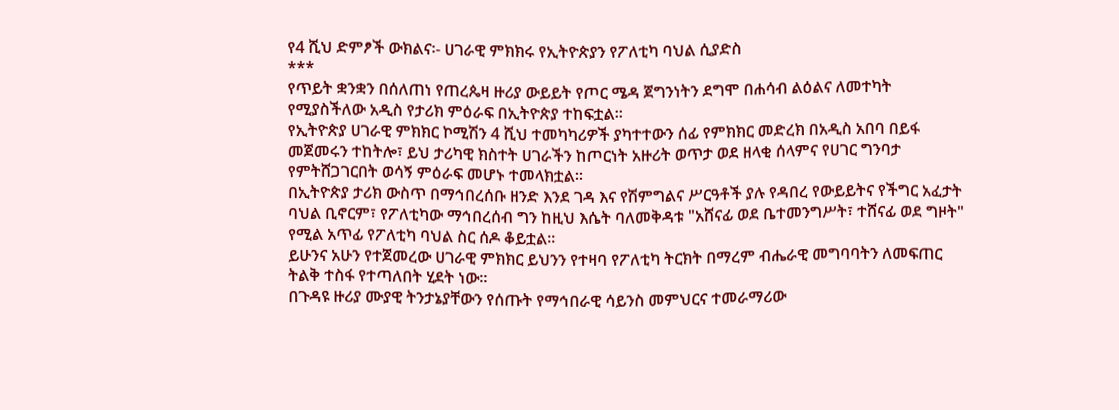የ4 ሺህ ድምፆች ውክልና፡- ሀገራዊ ምክክሩ የኢትዮጵያን የፖለቲካ ባህል ሲያድስ
***
የጥይት ቋንቋን በሰለጠነ የጠረጴዛ ዙሪያ ውይይት የጦር ሜዳ ጀግንነትን ደግሞ በሐሳብ ልዕልና ለመተካት የሚያስችለው አዲስ የታሪክ ምዕራፍ በኢትዮጵያ ተከፍቷል።
የኢትዮጵያ ሀገራዊ ምክክር ኮሚሽን 4 ሺህ ተመካካሪዎች ያካተተውን ሰፊ የምክክር መድረክ በአዲስ አበባ በይፋ መጀመሩን ተከትሎ፣ ይህ ታሪካዊ ክስተት ሀገራችን ከጦርነት አዙሪት ወጥታ ወደ ዘላቂ ሰላምና የሀገር ግንባታ የምትሸጋገርበት ወሳኝ ምዕራፍ መሆኑ ተመላክቷል።
በኢትዮጵያ ታሪክ ውስጥ በማኅበረሰቡ ዘንድ እንደ ገዳ እና የሽምግልና ሥርዓቶች ያሉ የዳበረ የውይይትና የችግር አፈታት ባህል ቢኖርም፣ የፖለቲካው ማኅበረሰብ ግን ከዚህ እሴት ባለመቅዳቱ "አሸናፊ ወደ ቤተመንግሥት፣ ተሸናፊ ወደ ግዞት" የሚል አጥፊ የፖለቲካ ባህል ስር ሰዶ ቆይቷል።
ይሁንና አሁን የተጀመረው ሀገራዊ ምክክር ይህንን የተዛባ የፖለቲካ ትርክት በማረም ብሔራዊ መግባባትን ለመፍጠር ትልቅ ተስፋ የተጣለበት ሂደት ነው።
በጉዳዩ ዙሪያ ሙያዊ ትንታኔያቸውን የሰጡት የማኅበራዊ ሳይንስ መምህርና ተመራማሪው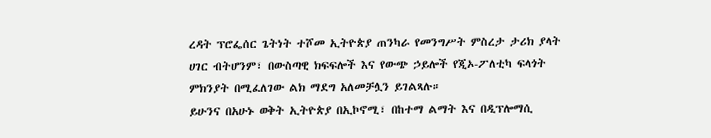ረዳት ፕሮፌሰር ጌትነት ተሾመ ኢትዮጵያ ጠንካራ የመንግሥት ምስረታ ታሪክ ያላት ሀገር ብትሆንም፣ በውስጣዊ ክፍፍሎች እና የውጭ ኃይሎች የጂኦ-ፖለቲካ ፍላጎት ምክንያት በሚፈለገው ልክ ማደግ አለመቻሏን ይገልጻሉ።
ይሁንና በአሁኑ ወቅት ኢትዮጵያ በኢኮኖሚ፣ በከተማ ልማት እና በዲፕሎማሲ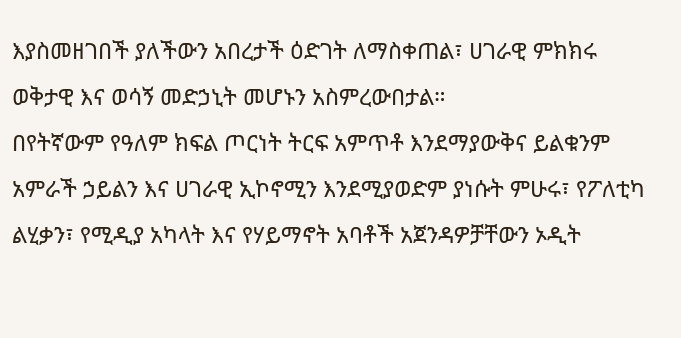እያስመዘገበች ያለችውን አበረታች ዕድገት ለማስቀጠል፣ ሀገራዊ ምክክሩ ወቅታዊ እና ወሳኝ መድኃኒት መሆኑን አስምረውበታል።
በየትኛውም የዓለም ክፍል ጦርነት ትርፍ አምጥቶ እንደማያውቅና ይልቁንም አምራች ኃይልን እና ሀገራዊ ኢኮኖሚን እንደሚያወድም ያነሱት ምሁሩ፣ የፖለቲካ ልሂቃን፣ የሚዲያ አካላት እና የሃይማኖት አባቶች አጀንዳዎቻቸውን ኦዲት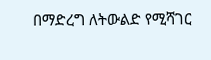በማድረግ ለትውልድ የሚሻገር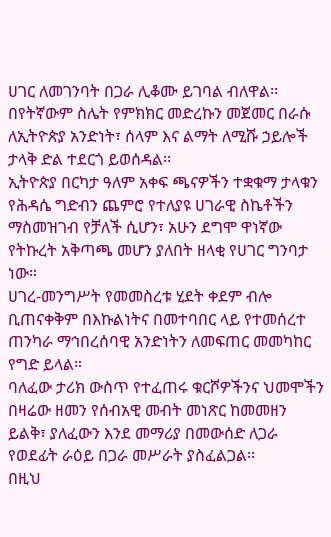ሀገር ለመገንባት በጋራ ሊቆሙ ይገባል ብለዋል፡፡
በየትኛውም ስሌት የምክክር መድረኩን መጀመር በራሱ ለኢትዮጵያ አንድነት፣ ሰላም እና ልማት ለሚሹ ኃይሎች ታላቅ ድል ተደርጎ ይወሰዳል፡፡
ኢትዮጵያ በርካታ ዓለም አቀፍ ጫናዎችን ተቋቁማ ታላቁን የሕዳሴ ግድብን ጨምሮ የተለያዩ ሀገራዊ ስኬቶችን ማስመዝገብ የቻለች ሲሆን፣ አሁን ደግሞ ዋነኛው የትኩረት አቅጣጫ መሆን ያለበት ዘላቂ የሀገር ግንባታ ነው።
ሀገረ-መንግሥት የመመስረቱ ሂደት ቀደም ብሎ ቢጠናቀቅም በእኩልነትና በመተባበር ላይ የተመሰረተ ጠንካራ ማኅበረሰባዊ አንድነትን ለመፍጠር መመካከር የግድ ይላል።
ባለፈው ታሪክ ውስጥ የተፈጠሩ ቁርሾዎችንና ህመሞችን በዛሬው ዘመን የሰብአዊ መብት መነጽር ከመመዘን ይልቅ፣ ያለፈውን እንደ መማሪያ በመውሰድ ለጋራ የወደፊት ራዕይ በጋራ መሥራት ያስፈልጋል፡፡
በዚህ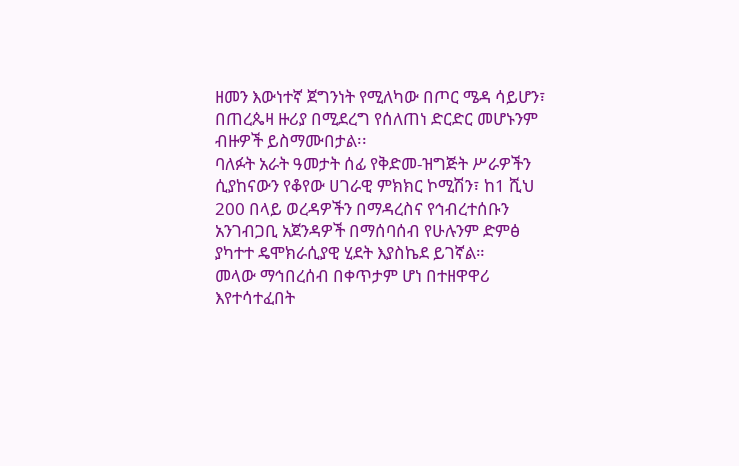ዘመን እውነተኛ ጀግንነት የሚለካው በጦር ሜዳ ሳይሆን፣ በጠረጴዛ ዙሪያ በሚደረግ የሰለጠነ ድርድር መሆኑንም ብዙዎች ይስማሙበታል፡፡
ባለፉት አራት ዓመታት ሰፊ የቅድመ-ዝግጅት ሥራዎችን ሲያከናውን የቆየው ሀገራዊ ምክክር ኮሚሽን፣ ከ1 ሺህ 200 በላይ ወረዳዎችን በማዳረስና የኅብረተሰቡን አንገብጋቢ አጀንዳዎች በማሰባሰብ የሁሉንም ድምፅ ያካተተ ዴሞክራሲያዊ ሂደት እያስኬደ ይገኛል።
መላው ማኅበረሰብ በቀጥታም ሆነ በተዘዋዋሪ እየተሳተፈበት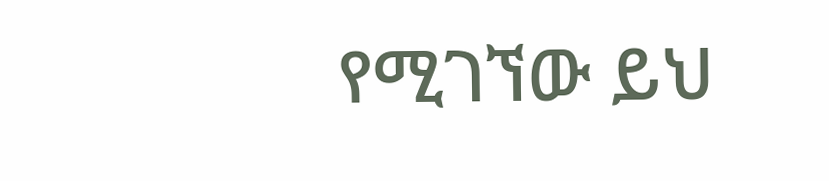የሚገኘው ይህ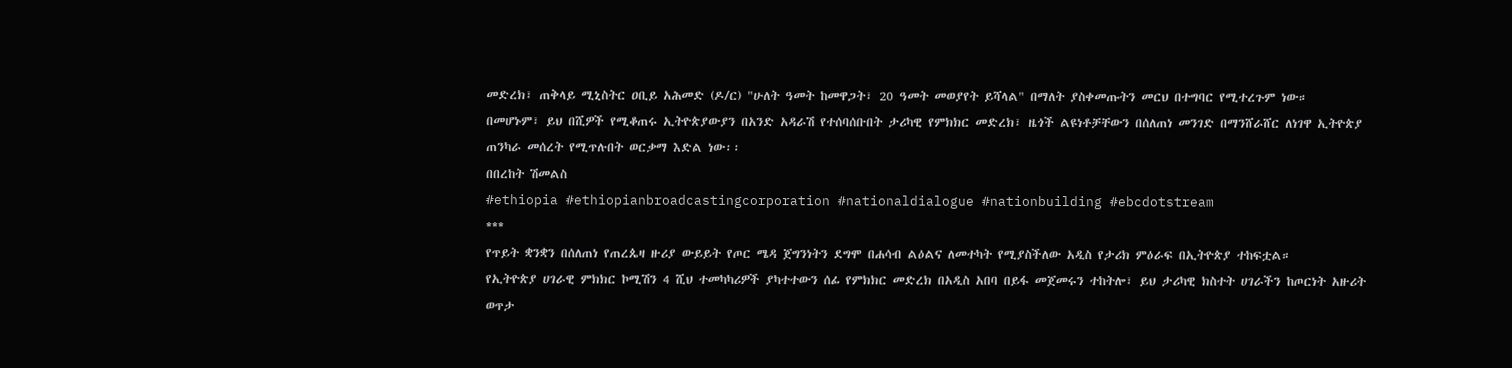መድረክ፣ ጠቅላይ ሚኒስትር ዐቢይ አሕመድ (ዶ/ር) "ሁለት ዓመት ከመዋጋት፣ 20 ዓመት መወያየት ይሻላል" በማለት ያስቀመጡትን መርህ በተግባር የሚተረጉም ነው።
በመሆኑም፣ ይህ በሺዎች የሚቆጠሩ ኢትዮጵያውያን በአንድ አዳራሽ የተሰባሰቡበት ታሪካዊ የምክክር መድረክ፣ ዜጎች ልዩነቶቻቸውን በሰለጠነ መንገድ በማንሸራሸር ለነገዋ ኢትዮጵያ ጠንካራ መሰረት የሚጥሉበት ወርቃማ እድል ነው፡፡
በበረከት ሽመልስ
#ethiopia #ethiopianbroadcastingcorporation #nationaldialogue #nationbuilding #ebcdotstream
***
የጥይት ቋንቋን በሰለጠነ የጠረጴዛ ዙሪያ ውይይት የጦር ሜዳ ጀግንነትን ደግሞ በሐሳብ ልዕልና ለመተካት የሚያስችለው አዲስ የታሪክ ምዕራፍ በኢትዮጵያ ተከፍቷል።
የኢትዮጵያ ሀገራዊ ምክክር ኮሚሽን 4 ሺህ ተመካካሪዎች ያካተተውን ሰፊ የምክክር መድረክ በአዲስ አበባ በይፋ መጀመሩን ተከትሎ፣ ይህ ታሪካዊ ክስተት ሀገራችን ከጦርነት አዙሪት ወጥታ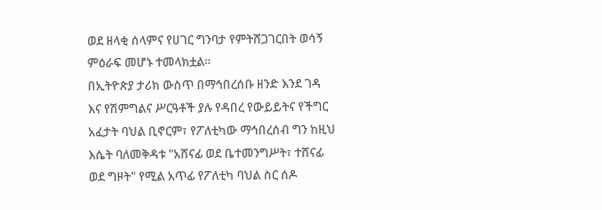ወደ ዘላቂ ሰላምና የሀገር ግንባታ የምትሸጋገርበት ወሳኝ ምዕራፍ መሆኑ ተመላክቷል።
በኢትዮጵያ ታሪክ ውስጥ በማኅበረሰቡ ዘንድ እንደ ገዳ እና የሽምግልና ሥርዓቶች ያሉ የዳበረ የውይይትና የችግር አፈታት ባህል ቢኖርም፣ የፖለቲካው ማኅበረሰብ ግን ከዚህ እሴት ባለመቅዳቱ "አሸናፊ ወደ ቤተመንግሥት፣ ተሸናፊ ወደ ግዞት" የሚል አጥፊ የፖለቲካ ባህል ስር ሰዶ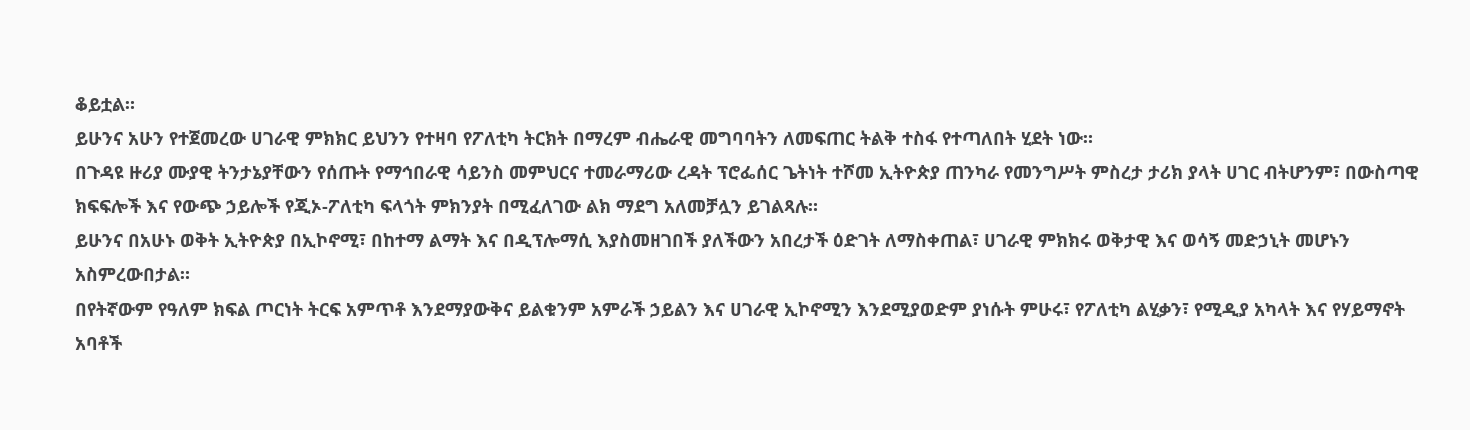ቆይቷል።
ይሁንና አሁን የተጀመረው ሀገራዊ ምክክር ይህንን የተዛባ የፖለቲካ ትርክት በማረም ብሔራዊ መግባባትን ለመፍጠር ትልቅ ተስፋ የተጣለበት ሂደት ነው።
በጉዳዩ ዙሪያ ሙያዊ ትንታኔያቸውን የሰጡት የማኅበራዊ ሳይንስ መምህርና ተመራማሪው ረዳት ፕሮፌሰር ጌትነት ተሾመ ኢትዮጵያ ጠንካራ የመንግሥት ምስረታ ታሪክ ያላት ሀገር ብትሆንም፣ በውስጣዊ ክፍፍሎች እና የውጭ ኃይሎች የጂኦ-ፖለቲካ ፍላጎት ምክንያት በሚፈለገው ልክ ማደግ አለመቻሏን ይገልጻሉ።
ይሁንና በአሁኑ ወቅት ኢትዮጵያ በኢኮኖሚ፣ በከተማ ልማት እና በዲፕሎማሲ እያስመዘገበች ያለችውን አበረታች ዕድገት ለማስቀጠል፣ ሀገራዊ ምክክሩ ወቅታዊ እና ወሳኝ መድኃኒት መሆኑን አስምረውበታል።
በየትኛውም የዓለም ክፍል ጦርነት ትርፍ አምጥቶ እንደማያውቅና ይልቁንም አምራች ኃይልን እና ሀገራዊ ኢኮኖሚን እንደሚያወድም ያነሱት ምሁሩ፣ የፖለቲካ ልሂቃን፣ የሚዲያ አካላት እና የሃይማኖት አባቶች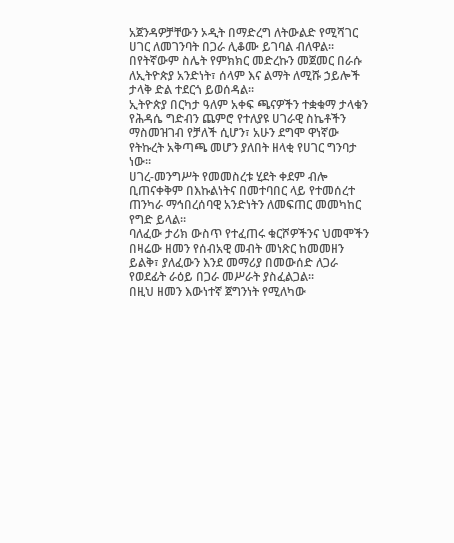አጀንዳዎቻቸውን ኦዲት በማድረግ ለትውልድ የሚሻገር ሀገር ለመገንባት በጋራ ሊቆሙ ይገባል ብለዋል፡፡
በየትኛውም ስሌት የምክክር መድረኩን መጀመር በራሱ ለኢትዮጵያ አንድነት፣ ሰላም እና ልማት ለሚሹ ኃይሎች ታላቅ ድል ተደርጎ ይወሰዳል፡፡
ኢትዮጵያ በርካታ ዓለም አቀፍ ጫናዎችን ተቋቁማ ታላቁን የሕዳሴ ግድብን ጨምሮ የተለያዩ ሀገራዊ ስኬቶችን ማስመዝገብ የቻለች ሲሆን፣ አሁን ደግሞ ዋነኛው የትኩረት አቅጣጫ መሆን ያለበት ዘላቂ የሀገር ግንባታ ነው።
ሀገረ-መንግሥት የመመስረቱ ሂደት ቀደም ብሎ ቢጠናቀቅም በእኩልነትና በመተባበር ላይ የተመሰረተ ጠንካራ ማኅበረሰባዊ አንድነትን ለመፍጠር መመካከር የግድ ይላል።
ባለፈው ታሪክ ውስጥ የተፈጠሩ ቁርሾዎችንና ህመሞችን በዛሬው ዘመን የሰብአዊ መብት መነጽር ከመመዘን ይልቅ፣ ያለፈውን እንደ መማሪያ በመውሰድ ለጋራ የወደፊት ራዕይ በጋራ መሥራት ያስፈልጋል፡፡
በዚህ ዘመን እውነተኛ ጀግንነት የሚለካው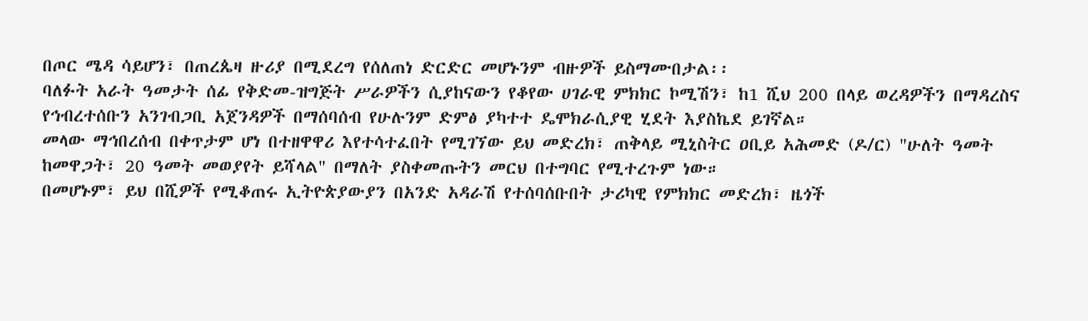በጦር ሜዳ ሳይሆን፣ በጠረጴዛ ዙሪያ በሚደረግ የሰለጠነ ድርድር መሆኑንም ብዙዎች ይስማሙበታል፡፡
ባለፉት አራት ዓመታት ሰፊ የቅድመ-ዝግጅት ሥራዎችን ሲያከናውን የቆየው ሀገራዊ ምክክር ኮሚሽን፣ ከ1 ሺህ 200 በላይ ወረዳዎችን በማዳረስና የኅብረተሰቡን አንገብጋቢ አጀንዳዎች በማሰባሰብ የሁሉንም ድምፅ ያካተተ ዴሞክራሲያዊ ሂደት እያስኬደ ይገኛል።
መላው ማኅበረሰብ በቀጥታም ሆነ በተዘዋዋሪ እየተሳተፈበት የሚገኘው ይህ መድረክ፣ ጠቅላይ ሚኒስትር ዐቢይ አሕመድ (ዶ/ር) "ሁለት ዓመት ከመዋጋት፣ 20 ዓመት መወያየት ይሻላል" በማለት ያስቀመጡትን መርህ በተግባር የሚተረጉም ነው።
በመሆኑም፣ ይህ በሺዎች የሚቆጠሩ ኢትዮጵያውያን በአንድ አዳራሽ የተሰባሰቡበት ታሪካዊ የምክክር መድረክ፣ ዜጎች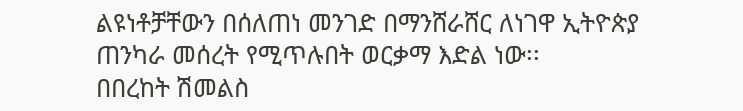ልዩነቶቻቸውን በሰለጠነ መንገድ በማንሸራሸር ለነገዋ ኢትዮጵያ ጠንካራ መሰረት የሚጥሉበት ወርቃማ እድል ነው፡፡
በበረከት ሽመልስ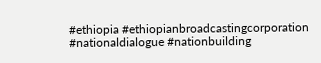#ethiopia #ethiopianbroadcastingcorporation #nationaldialogue #nationbuilding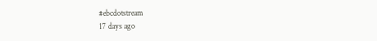#ebcdotstream
17 days ago